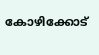കോഴിക്കോട്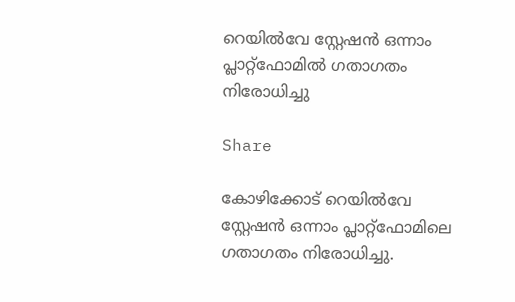റെയിൽവേ സ്റ്റേഷൻ ഒന്നാം പ്ലാറ്റ്‌ഫോമിൽ ഗതാഗതം നിരോധിച്ചു

Share

കോഴിക്കോട് റെയിൽവേ സ്റ്റേഷൻ ഒന്നാം പ്ലാറ്റ്‌ഫോമിലെ ഗതാഗതം നിരോധിച്ചു.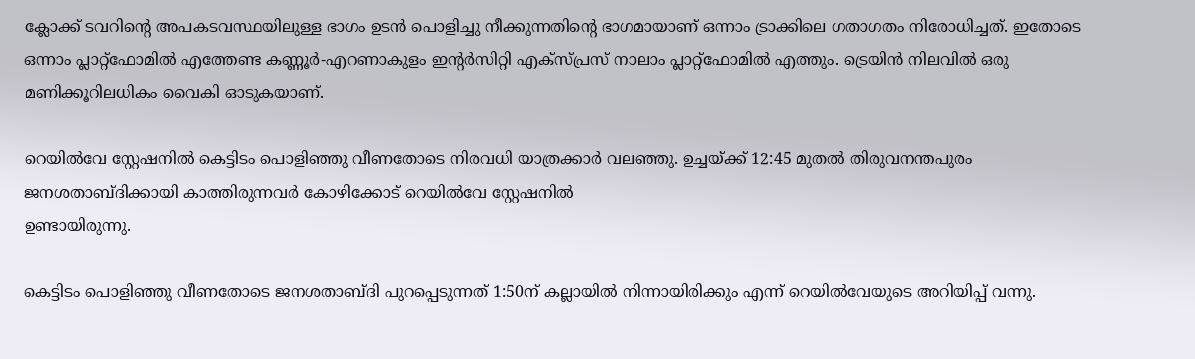ക്ലോക്ക് ടവറിന്റെ അപകടവസ്ഥയിലുള്ള ഭാഗം ഉടൻ പൊളിച്ചു നീക്കുന്നതിന്റെ ഭാഗമായാണ് ഒന്നാം ട്രാക്കിലെ ഗതാഗതം നിരോധിച്ചത്. ഇതോടെ ഒന്നാം പ്ലാറ്റ്‌ഫോമിൽ എത്തേണ്ട കണ്ണൂർ-എറണാകുളം ഇന്റർസിറ്റി എക്സ്പ്രസ് നാലാം പ്ലാറ്റ്‌ഫോമിൽ എത്തും. ട്രെയിൻ നിലവിൽ ഒരു മണിക്കൂറിലധികം വൈകി ഓടുകയാണ്.

റെയിൽവേ സ്റ്റേഷനിൽ കെട്ടിടം പൊളിഞ്ഞു വീണതോടെ നിരവധി യാത്രക്കാർ വലഞ്ഞു. ഉച്ചയ്ക്ക് 12:45 മുതൽ തിരുവനന്തപുരം ജനശതാബ്ദിക്കായി കാത്തിരുന്നവർ കോഴിക്കോട് റെയിൽവേ സ്റ്റേഷനിൽ
ഉണ്ടായിരുന്നു.

കെട്ടിടം പൊളിഞ്ഞു വീണതോടെ ജനശതാബ്ദി പുറപ്പെടുന്നത് 1:50ന് കല്ലായിൽ നിന്നായിരിക്കും എന്ന് റെയിൽവേയുടെ അറിയിപ്പ് വന്നു.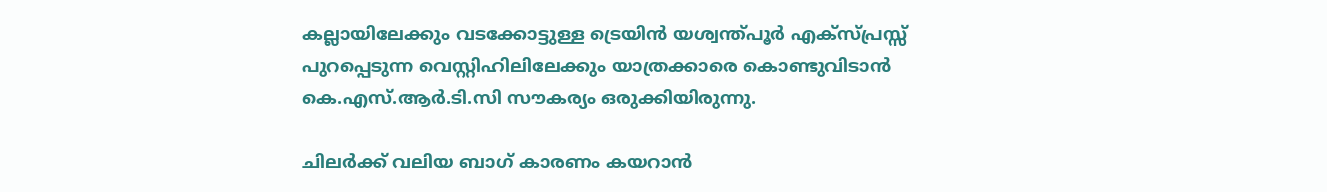കല്ലായിലേക്കും വടക്കോട്ടുള്ള ട്രെയിൻ യശ്വന്ത്പൂർ എക്സ്പ്രസ്സ് പുറപ്പെടുന്ന വെസ്റ്റിഹിലിലേക്കും യാത്രക്കാരെ കൊണ്ടുവിടാൻ കെ.എസ്.ആർ.ടി.സി സൗകര്യം ഒരുക്കിയിരുന്നു.

ചിലർക്ക് വലിയ ബാഗ് കാരണം കയറാൻ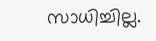സാധിച്ചില്ല.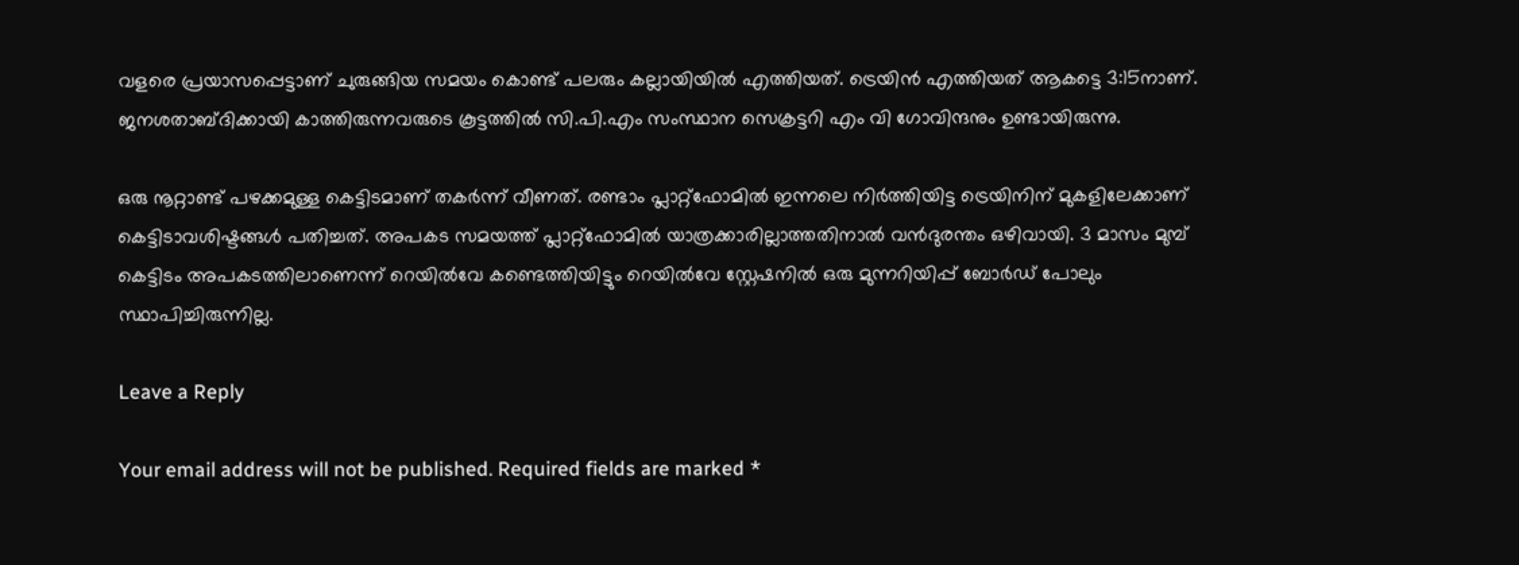വളരെ പ്രയാസപ്പെട്ടാണ് ചുരുങ്ങിയ സമയം കൊണ്ട് പലരും കല്ലായിയിൽ എത്തിയത്. ട്രെയിൻ എത്തിയത് ആകട്ടെ 3:15നാണ്. ജനശതാബ്ദിക്കായി കാത്തിരുന്നവരുടെ കൂട്ടത്തിൽ സി.പി.എം സംസ്ഥാന സെക്രട്ടറി എം വി ഗോവിന്ദനും ഉണ്ടായിരുന്നു.

ഒരു നൂറ്റാണ്ട് പഴക്കമുള്ള കെട്ടിടമാണ് തകർന്ന് വീണത്. രണ്ടാം പ്ലാറ്റ്‌ഫോമിൽ ഇന്നലെ നിർത്തിയിട്ട ട്രെയിനിന് മുകളിലേക്കാണ് കെട്ടിടാവശിഷ്ടങ്ങൾ പതിച്ചത്. അപകട സമയത്ത് പ്ലാറ്റ്‌ഫോമിൽ യാത്രക്കാരില്ലാത്തതിനാൽ വൻദുരന്തം ഒഴിവായി. 3 മാസം മുമ്പ് കെട്ടിടം അപകടത്തിലാണെന്ന് റെയിൽവേ കണ്ടെത്തിയിട്ടും റെയിൽവേ സ്റ്റേഷനിൽ ഒരു മുന്നറിയിപ്പ് ബോർഡ് പോലും സ്ഥാപിച്ചിരുന്നില്ല.

Leave a Reply

Your email address will not be published. Required fields are marked *